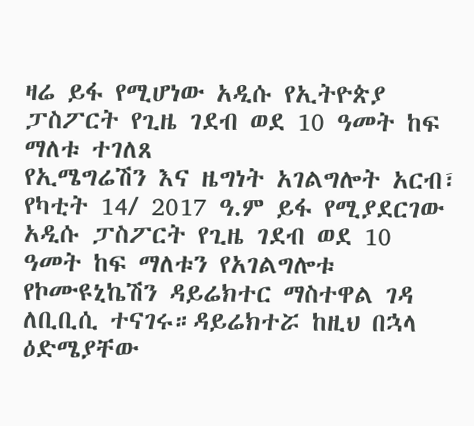ዛሬ ይፋ የሚሆነው አዲሱ የኢትዮጵያ ፓስፖርት የጊዜ ገደብ ወደ 10 ዓመት ከፍ ማለቱ ተገለጸ
የኢሜግሬሽን እና ዜግነት አገልግሎት አርብ፣ የካቲት 14/ 2017 ዓ.ም ይፋ የሚያደርገው አዲሱ ፓስፖርት የጊዜ ገደብ ወደ 10 ዓመት ከፍ ማለቱን የአገልግሎቱ የኮሙዩኒኬሽን ዳይሬክተር ማስተዋል ገዳ ለቢቢሲ ተናገሩ።ዳይሬክተሯ ከዚህ በኋላ ዕድሜያቸው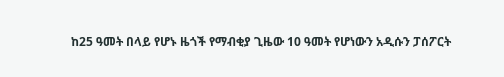ከ25 ዓመት በላይ የሆኑ ዜጎች የማብቂያ ጊዜው 10 ዓመት የሆነውን አዲሱን ፓሰፖርት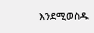እንደሚወስዱ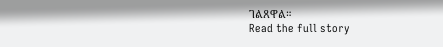ገልጸዋል።
Read the full story